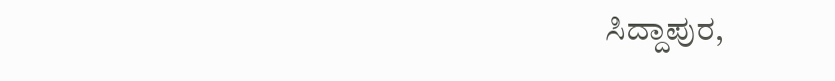ಸಿದ್ದಾಪುರ,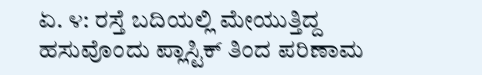ಏ. ೪: ರಸ್ತೆ ಬದಿಯಲ್ಲಿ ಮೇಯುತ್ತಿದ್ದ ಹಸುವೊಂದು ಪ್ಲಾಸ್ಟಿಕ್ ತಿಂದ ಪರಿಣಾಮ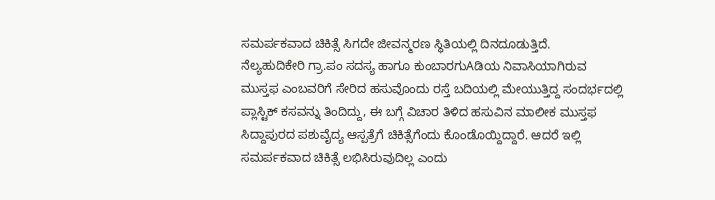ಸಮರ್ಪಕವಾದ ಚಿಕಿತ್ಸೆ ಸಿಗದೇ ಜೀವನ್ಮರಣ ಸ್ಥಿತಿಯಲ್ಲಿ ದಿನದೂಡುತ್ತಿದೆ.
ನೆಲ್ಯಹುದಿಕೇರಿ ಗ್ರಾ.ಪಂ ಸದಸ್ಯ ಹಾಗೂ ಕುಂಬಾರಗುAಡಿಯ ನಿವಾಸಿಯಾಗಿರುವ ಮುಸ್ತಫ ಎಂಬವರಿಗೆ ಸೇರಿದ ಹಸುವೊಂದು ರಸ್ತೆ ಬದಿಯಲ್ಲಿ ಮೇಯುತ್ತಿದ್ದ ಸಂದರ್ಭದಲ್ಲಿ ಪ್ಲಾಸ್ಟಿಕ್ ಕಸವನ್ನು ತಿಂದಿದ್ದು, ಈ ಬಗ್ಗೆ ವಿಚಾರ ತಿಳಿದ ಹಸುವಿನ ಮಾಲೀಕ ಮುಸ್ತಫ ಸಿದ್ದಾಪುರದ ಪಶುವೈದ್ಯ ಆಸ್ಪತ್ರೆಗೆ ಚಿಕಿತ್ಸೆಗೆಂದು ಕೊಂಡೊಯ್ದಿದ್ದಾರೆ. ಆದರೆ ಇಲ್ಲಿ ಸಮರ್ಪಕವಾದ ಚಿಕಿತ್ಸೆ ಲಭಿಸಿರುವುದಿಲ್ಲ ಎಂದು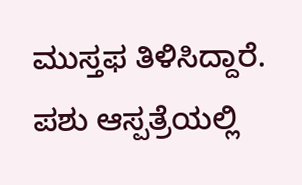ಮುಸ್ತಫ ತಿಳಿಸಿದ್ದಾರೆ. ಪಶು ಆಸ್ಪತ್ರೆಯಲ್ಲಿ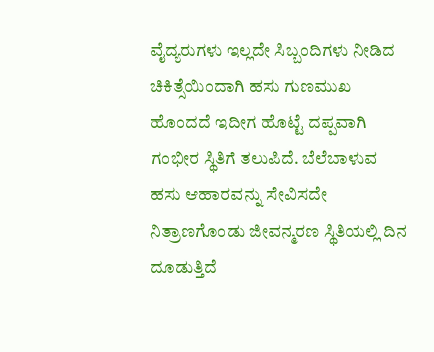ವೈದ್ಯರುಗಳು ಇಲ್ಲದೇ ಸಿಬ್ಬಂದಿಗಳು ನೀಡಿದ ಚಿಕಿತ್ಸೆಯಿಂದಾಗಿ ಹಸು ಗುಣಮುಖ ಹೊಂದದೆ ಇದೀಗ ಹೊಟ್ಟೆ ದಪ್ಪವಾಗಿ ಗಂಭೀರ ಸ್ಥಿತಿಗೆ ತಲುಪಿದೆ. ಬೆಲೆಬಾಳುವ ಹಸು ಆಹಾರವನ್ನು ಸೇವಿಸದೇ ನಿತ್ರಾಣಗೊಂಡು ಜೀವನ್ಮರಣ ಸ್ಥಿತಿಯಲ್ಲಿ ದಿನ ದೂಡುತ್ತಿದೆ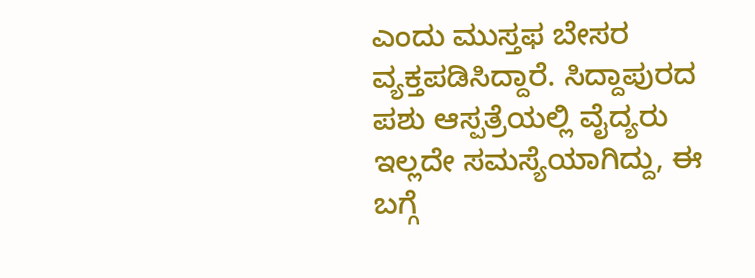ಎಂದು ಮುಸ್ತಫ ಬೇಸರ ವ್ಯಕ್ತಪಡಿಸಿದ್ದಾರೆ. ಸಿದ್ದಾಪುರದ ಪಶು ಆಸ್ಪತ್ರೆಯಲ್ಲಿ ವೈದ್ಯರು ಇಲ್ಲದೇ ಸಮಸ್ಯೆಯಾಗಿದ್ದು, ಈ ಬಗ್ಗೆ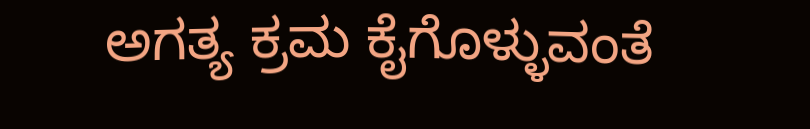ಅಗತ್ಯ ಕ್ರಮ ಕೈಗೊಳ್ಳುವಂತೆ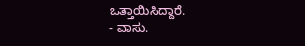ಒತ್ತಾಯಿಸಿದ್ದಾರೆ.
- ವಾಸು.